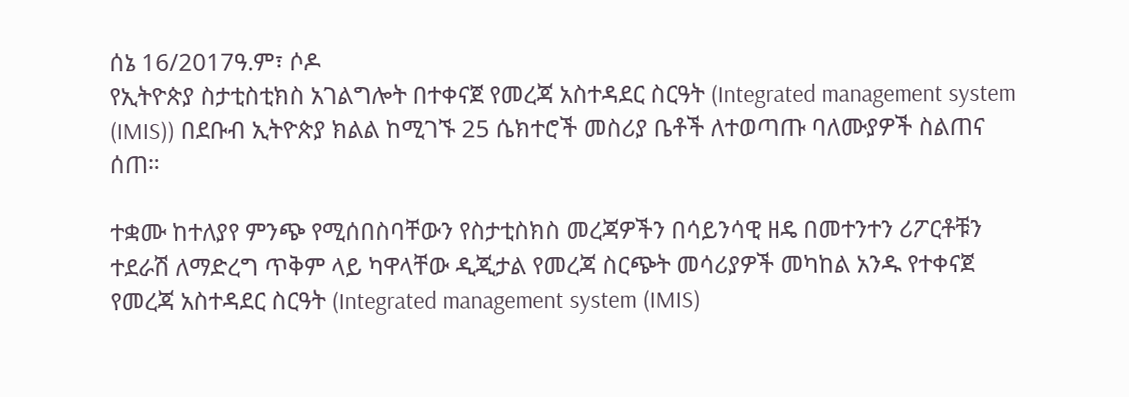ሰኔ 16/2017ዓ.ም፣ ሶዶ
የኢትዮጵያ ስታቲስቲክስ አገልግሎት በተቀናጀ የመረጃ አስተዳደር ስርዓት (Integrated management system (IMIS)) በደቡብ ኢትዮጵያ ክልል ከሚገኙ 25 ሴክተሮች መስሪያ ቤቶች ለተወጣጡ ባለሙያዎች ስልጠና ሰጠ።

ተቋሙ ከተለያየ ምንጭ የሚሰበስባቸውን የስታቲስክስ መረጃዎችን በሳይንሳዊ ዘዴ በመተንተን ሪፖርቶቹን ተደራሽ ለማድረግ ጥቅም ላይ ካዋላቸው ዲጂታል የመረጃ ስርጭት መሳሪያዎች መካከል አንዱ የተቀናጀ የመረጃ አስተዳደር ስርዓት (Integrated management system (IMIS)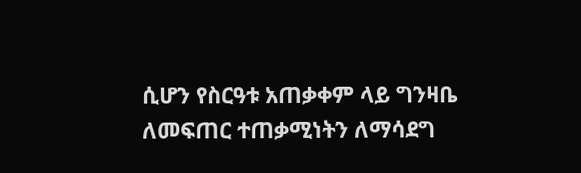ሲሆን የስርዓቱ አጠቃቀም ላይ ግንዛቤ ለመፍጠር ተጠቃሚነትን ለማሳደግ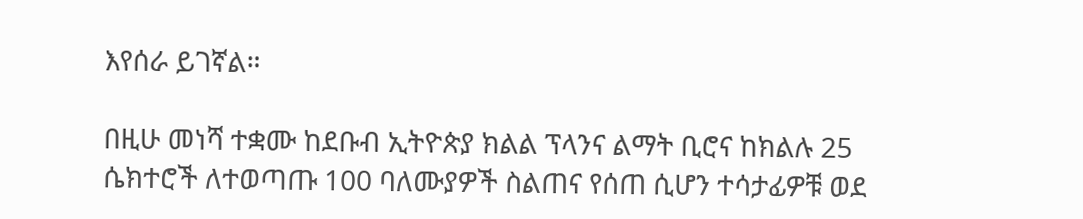እየሰራ ይገኛል።

በዚሁ መነሻ ተቋሙ ከደቡብ ኢትዮጵያ ክልል ፕላንና ልማት ቢሮና ከክልሉ 25 ሴክተሮች ለተወጣጡ 100 ባለሙያዎች ስልጠና የሰጠ ሲሆን ተሳታፊዎቹ ወደ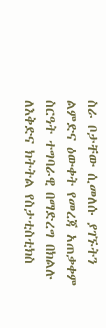ስራ ቦታቸው ሲመለሱ ያገኙትን ልምድና ዕውቀት የመረጃ አጠቃቀም ስርዓት ተግባራዊ በማድረግ በክልሉ ለእቅድና ክትትል የስታቲስቲክስ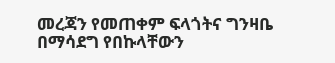መረጃን የመጠቀም ፍላጎትና ግንዛቤ በማሳደግ የበኩላቸውን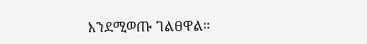እንደሚወጡ ገልፀዋል።